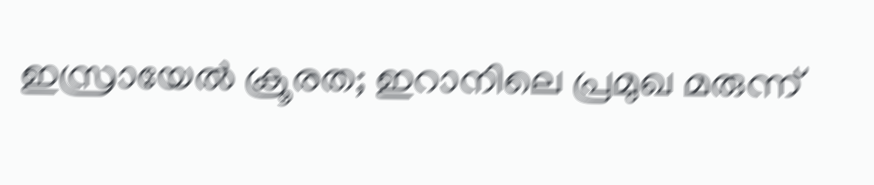ഇസ്രായേല്‍ ക്രൂരത; ഇറാനിലെ പ്രമുഖ മരുന്ന്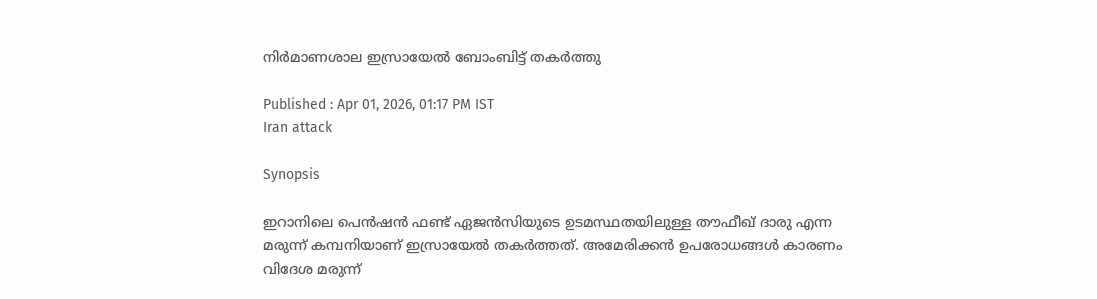നിര്‍മാണശാല ഇസ്രായേല്‍ ബോംബിട്ട് തകര്‍ത്തു

Published : Apr 01, 2026, 01:17 PM IST
Iran attack

Synopsis

ഇറാനിലെ പെന്‍ഷന്‍ ഫണ്ട് ഏജന്‍സിയുടെ ഉടമസ്ഥതയിലുള്ള തൗഫീഖ് ദാരു എന്ന മരുന്ന് കമ്പനിയാണ് ഇസ്രായേല്‍ തകര്‍ത്തത്. അമേരിക്കന്‍ ഉപരോധങ്ങള്‍ കാരണം വിദേശ മരുന്ന്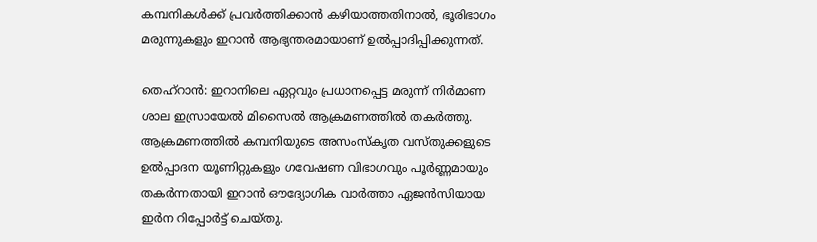കമ്പനികള്‍ക്ക് പ്രവര്‍ത്തിക്കാന്‍ കഴിയാത്തതിനാല്‍, ഭൂരിഭാഗം മരുന്നുകളും ഇറാന്‍ ആഭ്യന്തരമായാണ് ഉല്‍പ്പാദിപ്പിക്കുന്നത്.

തെഹ്‌റാന്‍: ഇറാനിലെ ഏറ്റവും പ്രധാനപ്പെട്ട മരുന്ന് നിര്‍മാണ ശാല ഇസ്രായേല്‍ മിസൈല്‍ ആക്രമണത്തില്‍ തകര്‍ത്തു. ആക്രമണത്തില്‍ കമ്പനിയുടെ അസംസ്‌കൃത വസ്തുക്കളുടെ ഉല്‍പ്പാദന യൂണിറ്റുകളും ഗവേഷണ വിഭാഗവും പൂര്‍ണ്ണമായും തകര്‍ന്നതായി ഇറാന്‍ ഔദ്യോഗിക വാര്‍ത്താ ഏജന്‍സിയായ ഇര്‍ന റിപ്പോര്‍ട്ട് ചെയ്തു.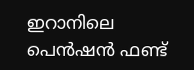ഇറാനിലെ പെന്‍ഷന്‍ ഫണ്ട്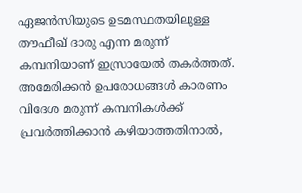ഏജന്‍സിയുടെ ഉടമസ്ഥതയിലുള്ള തൗഫീഖ് ദാരു എന്ന മരുന്ന് കമ്പനിയാണ് ഇസ്രായേല്‍ തകര്‍ത്തത്. അമേരിക്കന്‍ ഉപരോധങ്ങള്‍ കാരണം വിദേശ മരുന്ന് കമ്പനികള്‍ക്ക് പ്രവര്‍ത്തിക്കാന്‍ കഴിയാത്തതിനാല്‍,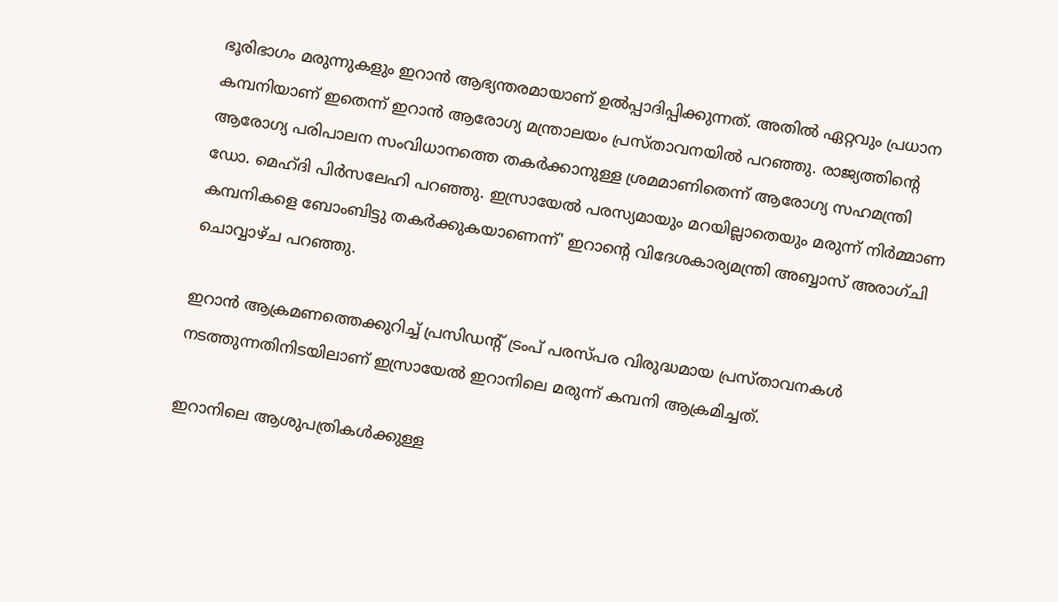ഭൂരിഭാഗം മരുന്നുകളും ഇറാന്‍ ആഭ്യന്തരമായാണ് ഉല്‍പ്പാദിപ്പിക്കുന്നത്. അതില്‍ ഏറ്റവും പ്രധാന കമ്പനിയാണ് ഇതെന്ന് ഇറാന്‍ ആരോഗ്യ മന്ത്രാലയം പ്രസ്താവനയില്‍ പറഞ്ഞു. രാജ്യത്തിന്റെ ആരോഗ്യ പരിപാലന സംവിധാനത്തെ തകര്‍ക്കാനുള്ള ശ്രമമാണിതെന്ന് ആരോഗ്യ സഹമന്ത്രി ഡോ. മെഹ്ദി പിര്‍സലേഹി പറഞ്ഞു. ഇസ്രായേല്‍ പരസ്യമായും മറയില്ലാതെയും മരുന്ന് നിര്‍മ്മാണ കമ്പനികളെ ബോംബിട്ടു തകര്‍ക്കുകയാണെന്ന്' ഇറാന്റെ വിദേശകാര്യമന്ത്രി അബ്ബാസ് അരാഗ്ചി ചൊവ്വാഴ്ച പറഞ്ഞു.

ഇറാന്‍ ആക്രമണത്തെക്കുറിച്ച് പ്രസിഡന്റ് ട്രംപ് പരസ്പര വിരുദ്ധമായ പ്രസ്താവനകള്‍ നടത്തുന്നതിനിടയിലാണ് ഇസ്രായേല്‍ ഇറാനിലെ മരുന്ന് കമ്പനി ആക്രമിച്ചത്.

ഇറാനിലെ ആശുപത്രികള്‍ക്കുള്ള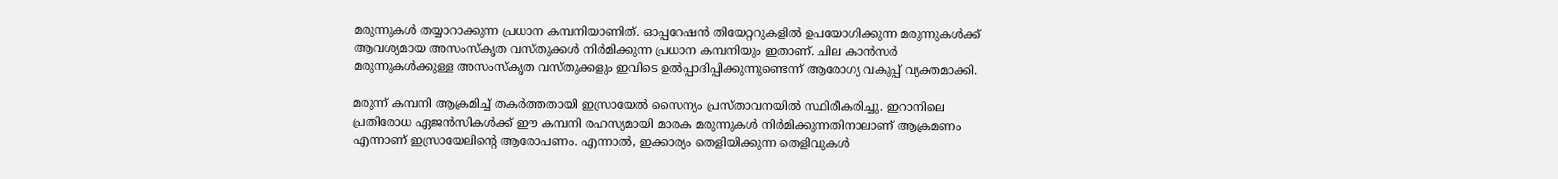മരുന്നുകള്‍ തയ്യാറാക്കുന്ന പ്രധാന കമ്പനിയാണിത്. ഓപ്പറേഷന്‍ തിയേറ്ററുകളില്‍ ഉപയോഗിക്കുന്ന മരുന്നുകള്‍ക്ക് ആവശ്യമായ അസംസ്‌കൃത വസ്തുക്കള്‍ നിര്‍മിക്കുന്ന പ്രധാന കമ്പനിയും ഇതാണ്. ചില കാന്‍സര്‍ മരുന്നുകള്‍ക്കുള്ള അസംസ്‌കൃത വസ്തുക്കളും ഇവിടെ ഉല്‍പ്പാദിപ്പിക്കുന്നുണ്ടെന്ന് ആരോഗ്യ വകുപ്പ് വ്യക്തമാക്കി.

മരുന്ന് കമ്പനി ആക്രമിച്ച് തകര്‍ത്തതായി ഇസ്രായേല്‍ സൈന്യം പ്രസ്താവനയില്‍ സ്ഥിരീകരിച്ചു. ഇറാനിലെ പ്രതിരോധ ഏജന്‍സികള്‍ക്ക് ഈ കമ്പനി രഹസ്യമായി മാരക മരുന്നുകള്‍ നിര്‍മിക്കുന്നതിനാലാണ് ആക്രമണം എന്നാണ് ഇസ്രായേലിന്റെ ആരോപണം. എന്നാല്‍, ഇക്കാര്യം തെളിയിക്കുന്ന തെളിവുകള്‍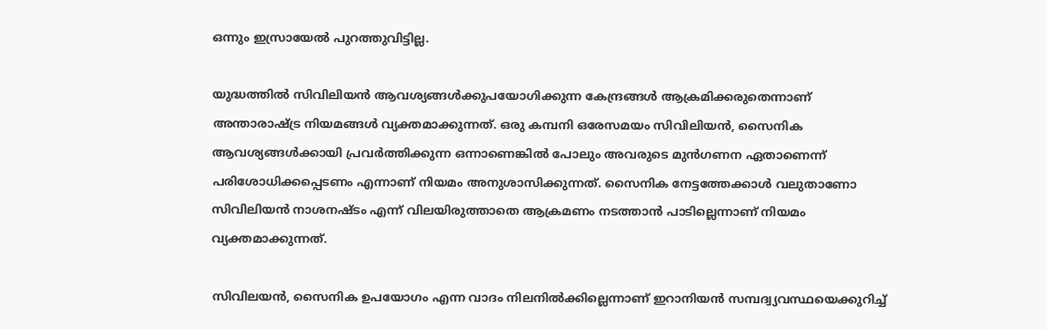ഒന്നും ഇസ്രായേല്‍ പുറത്തുവിട്ടില്ല.

യുദ്ധത്തില്‍ സിവിലിയന്‍ ആവശ്യങ്ങള്‍ക്കുപയോഗിക്കുന്ന കേന്ദ്രങ്ങള്‍ ആക്രമിക്കരുതെന്നാണ് അന്താരാഷ്ട്ര നിയമങ്ങള്‍ വ്യക്തമാക്കുന്നത്. ഒരു കമ്പനി ഒരേസമയം സിവിലിയന്‍, സൈനിക ആവശ്യങ്ങള്‍ക്കായി പ്രവര്‍ത്തിക്കുന്ന ഒന്നാണെങ്കില്‍ പോലും അവരുടെ മുന്‍ഗണന ഏതാണെന്ന് പരിശോധിക്കപ്പെടണം എന്നാണ് നിയമം അനുശാസിക്കുന്നത്. സൈനിക നേട്ടത്തേക്കാള്‍ വലുതാണോ സിവിലിയന്‍ നാശനഷ്ടം എന്ന് വിലയിരുത്താതെ ആക്രമണം നടത്താന്‍ പാടില്ലെന്നാണ് നിയമം വ്യക്തമാക്കുന്നത്.

സിവിലയന്‍, സൈനിക ഉപയോഗം എന്ന വാദം നിലനില്‍ക്കില്ലെന്നാണ് ഇറാനിയന്‍ സമ്പദ്വ്യവസ്ഥയെക്കുറിച്ച്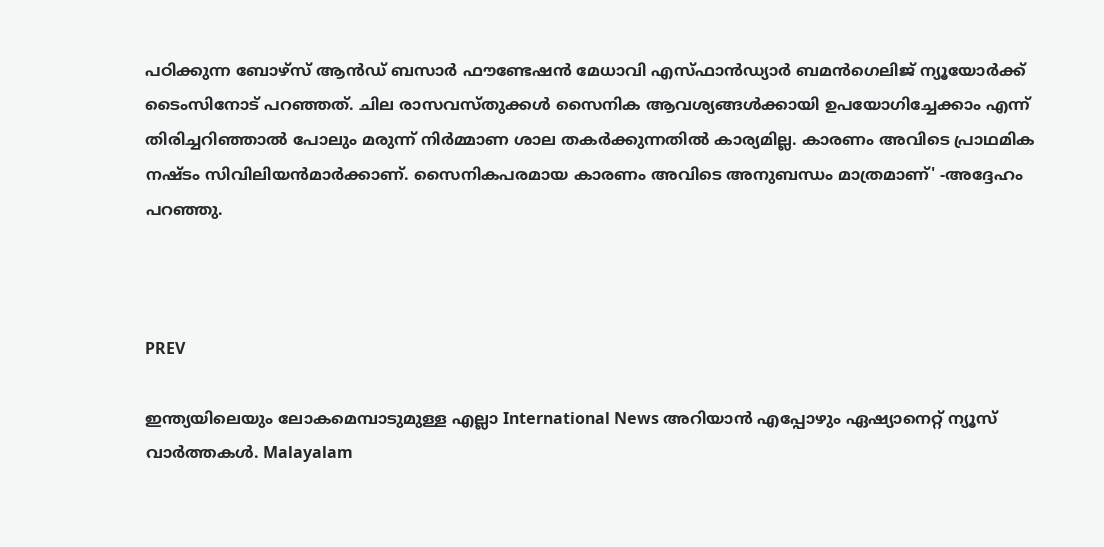പഠിക്കുന്ന ബോഴ്സ് ആന്‍ഡ് ബസാര്‍ ഫൗണ്ടേഷന്‍ മേധാവി എസ്ഫാന്‍ഡ്യാര്‍ ബമന്‍ഗെലിജ് ന്യൂയോര്‍ക്ക് ടൈംസിനോട് പറഞ്ഞത്. ചില രാസവസ്തുക്കള്‍ സൈനിക ആവശ്യങ്ങള്‍ക്കായി ഉപയോഗിച്ചേക്കാം എന്ന് തിരിച്ചറിഞ്ഞാല്‍ പോലും മരുന്ന് നിര്‍മ്മാണ ശാല തകര്‍ക്കുന്നതില്‍ കാര്യമില്ല. കാരണം അവിടെ പ്രാഥമിക നഷ്ടം സിവിലിയന്‍മാര്‍ക്കാണ്. സൈനികപരമായ കാരണം അവിടെ അനുബന്ധം മാത്രമാണ്' -അദ്ദേഹം പറഞ്ഞു.



PREV

ഇന്ത്യയിലെയും ലോകമെമ്പാടുമുള്ള എല്ലാ International News അറിയാൻ എപ്പോഴും ഏഷ്യാനെറ്റ് ന്യൂസ് വാർത്തകൾ. Malayalam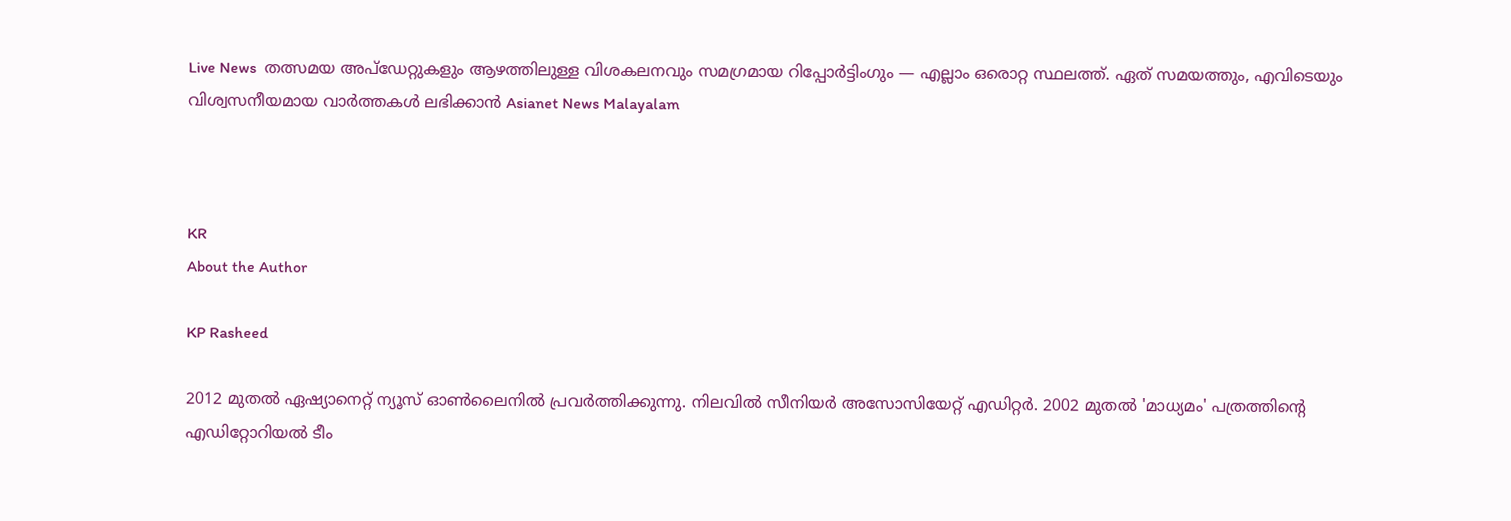Live News  തത്സമയ അപ്‌ഡേറ്റുകളും ആഴത്തിലുള്ള വിശകലനവും സമഗ്രമായ റിപ്പോർട്ടിംഗും — എല്ലാം ഒരൊറ്റ സ്ഥലത്ത്. ഏത് സമയത്തും, എവിടെയും വിശ്വസനീയമായ വാർത്തകൾ ലഭിക്കാൻ Asianet News Malayalam



KR
About the Author

KP Rasheed

2012 മുതല്‍ ഏഷ്യാനെറ്റ് ന്യൂസ് ഓണ്‍ലൈനില്‍ പ്രവര്‍ത്തിക്കുന്നു. നിലവില്‍ സീനിയര്‍ അസോസിയേറ്റ് എഡിറ്റര്‍. 2002 മുതല്‍ 'മാധ്യമം' പത്രത്തിന്റെ എഡിറ്റോറിയല്‍ ടീം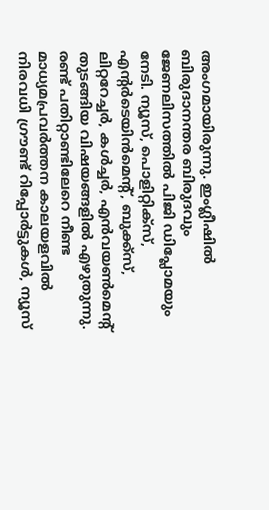അംഗമായിരുന്നു. ഇംഗ്ലീഷില്‍ ബിരുദാനന്തര ബിരുദവും ജേണലിസത്തില്‍ പിജി ഡിപ്ലോമയും നേടി. ന്യൂസ്, പൊളിറ്റിക്‌സ്, എന്റര്‍ടെയിന്‍മെന്റ്, ബുക്ക്‌സ്, ലിറ്ററേച്ചര്‍, കള്‍ച്ചര്‍, എന്‍വയണ്‍മെന്റ് തുടങ്ങിയ വിഷയങ്ങളില്‍ എഴുതുന്നു. രണ്ട് പതിറ്റാണ്ടിലേറെ നീണ്ട മാധ്യമപ്രവര്‍ത്തന കാലയളവില്‍ നിരവധി ഗ്രൗണ്ട് റിപ്പോര്‍ട്ടുകള്‍, ന്യൂസ്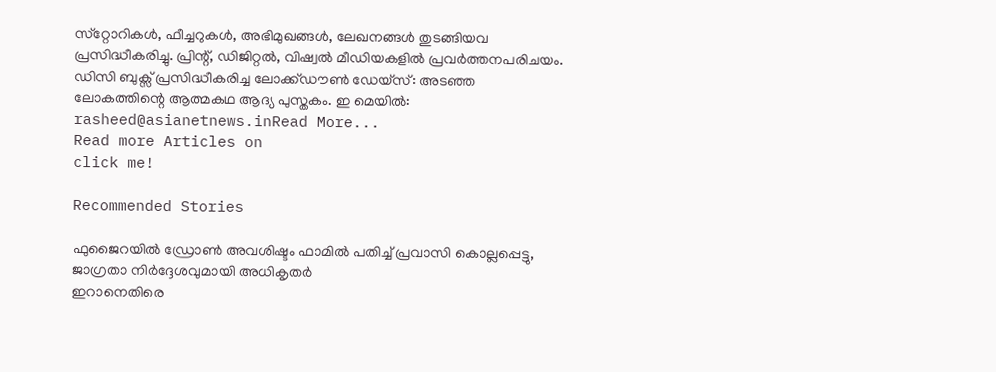സ്‌റ്റോറികള്‍, ഫീച്ചറുകള്‍, അഭിമുഖങ്ങള്‍, ലേഖനങ്ങള്‍ തുടങ്ങിയവ പ്രസിദ്ധീകരിച്ചു. പ്രിന്റ്, ഡിജിറ്റല്‍, വിഷ്വല്‍ മീഡിയകളില്‍ പ്രവര്‍ത്തനപരിചയം. ഡിസി ബുക്സ് പ്രസിദ്ധീകരിച്ച ലോക്ക്ഡൗണ്‍ ഡേയ്സ്: അടഞ്ഞ ലോകത്തിന്റെ ആത്മകഥ ആദ്യ പുസ്തകം. ഇ മെയില്‍: rasheed@asianetnews.inRead More...
Read more Articles on
click me!

Recommended Stories

ഫുജൈറയിൽ ഡ്രോൺ അവശിഷ്ടം ഫാമിൽ പതിച്ച് പ്രവാസി കൊല്ലപ്പെട്ടു, ജാഗ്രതാ നിർദ്ദേശവുമായി അധികൃതർ
ഇറാനെതിരെ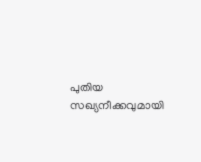പുതിയ സഖ്യനീക്കവുമായി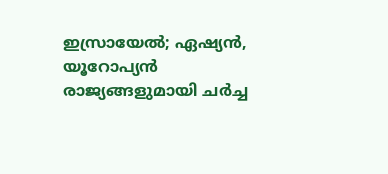ഇസ്രായേൽ; ഏഷ്യൻ, യൂറോപ്യൻ രാജ്യങ്ങളുമായി ചർച്ച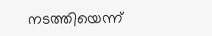നടത്തിയെന്ന്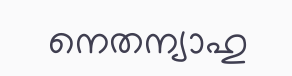നെതന്യാഹു